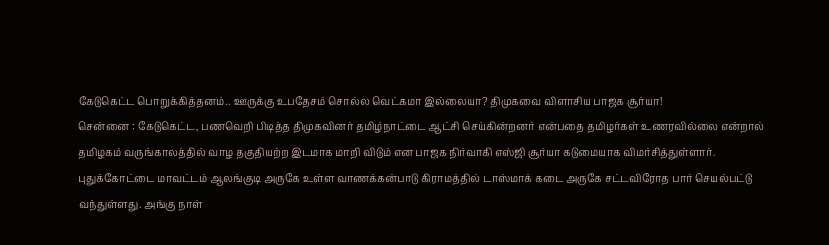கேடுகெட்ட பொறுக்கித்தனம்.. ஊருக்கு உபதேசம் சொல்ல வெட்கமா இல்லையா? திமுகவை விளாசிய பாஜக சூர்யா!
சென்னை : கேடுகெட்ட, பணவெறி பிடித்த திமுகவினர் தமிழ்நாட்டை ஆட்சி செய்கின்றனர் என்பதை தமிழர்கள் உணரவில்லை என்றால் தமிழகம் வருங்காலத்தில் வாழ தகுதியற்ற இடமாக மாறி விடும் என பாஜக நிர்வாகி எஸ்ஜி சூர்யா கடுமையாக விமர்சித்துள்ளார்.
புதுக்கோட்டை மாவட்டம் ஆலங்குடி அருகே உள்ள வாணக்கன்பாடு கிராமத்தில் டாஸ்மாக் கடை அருகே சட்டவிரோத பார் செயல்பட்டு வந்துள்ளது. அங்கு நாள்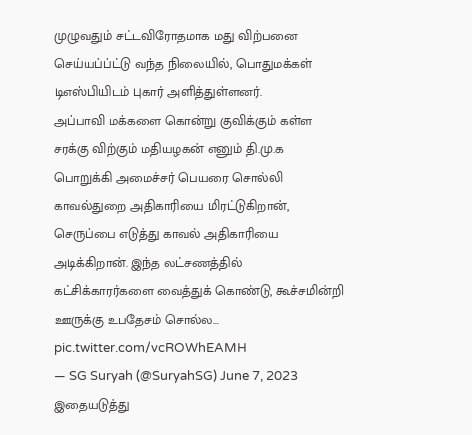முழுவதும் சட்டவிரோதமாக மது விற்பனை செய்யப்ப்ட்டு வந்த நிலையில், பொதுமக்கள் டிஎஸ்பியிடம் புகார் அளித்துள்ளனர்.
அப்பாவி மக்களை கொன்று குவிக்கும் கள்ள சரக்கு விற்கும் மதியழகன் எனும் தி.மு.க பொறுக்கி அமைச்சர் பெயரை சொல்லி காவல்துறை அதிகாரியை மிரட்டுகிறான், செருப்பை எடுத்து காவல் அதிகாரியை அடிக்கிறான். இந்த லட்சணத்தில் கட்சிக்காரர்களை வைத்துக் கொண்டு, கூச்சமின்றி ஊருக்கு உபதேசம் சொல்ல… pic.twitter.com/vcROWhEAMH
— SG Suryah (@SuryahSG) June 7, 2023
இதையடுத்து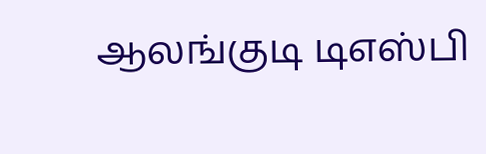ஆலங்குடி டிஎஸ்பி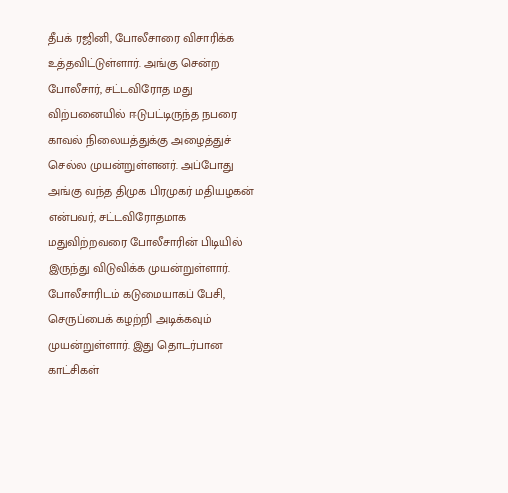தீபக் ரஜினி, போலீசாரை விசாரிக்க உத்தவிட்டுள்ளார். அங்கு சென்ற போலீசார், சட்டவிரோத மது விற்பனையில் ஈடுபட்டிருந்த நபரை காவல் நிலையத்துக்கு அழைத்துச் செல்ல முயன்றுள்ளனர். அப்போது அங்கு வந்த திமுக பிரமுகர் மதியழகன் என்பவர், சட்டவிரோதமாக மதுவிற்றவரை போலீசாரின் பிடியில் இருந்து விடுவிக்க முயன்றுள்ளார்.
போலீசாரிடம் கடுமையாகப் பேசி, செருப்பைக் கழற்றி அடிக்கவும் முயன்றுள்ளார். இது தொடர்பான காட்சிகள்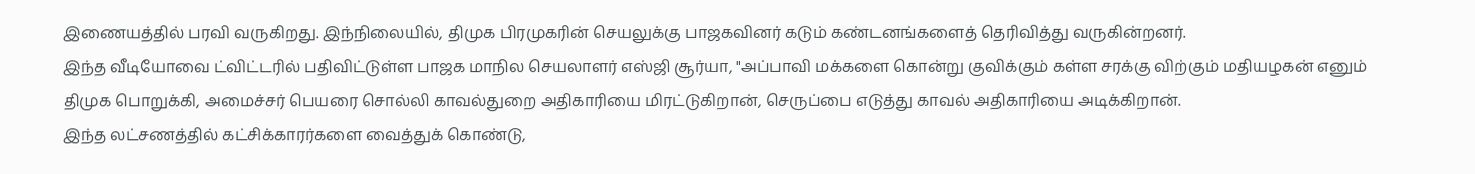இணையத்தில் பரவி வருகிறது. இந்நிலையில், திமுக பிரமுகரின் செயலுக்கு பாஜகவினர் கடும் கண்டனங்களைத் தெரிவித்து வருகின்றனர்.
இந்த வீடியோவை ட்விட்டரில் பதிவிட்டுள்ள பாஜக மாநில செயலாளர் எஸ்ஜி சூர்யா, "அப்பாவி மக்களை கொன்று குவிக்கும் கள்ள சரக்கு விற்கும் மதியழகன் எனும் திமுக பொறுக்கி, அமைச்சர் பெயரை சொல்லி காவல்துறை அதிகாரியை மிரட்டுகிறான், செருப்பை எடுத்து காவல் அதிகாரியை அடிக்கிறான்.
இந்த லட்சணத்தில் கட்சிக்காரர்களை வைத்துக் கொண்டு,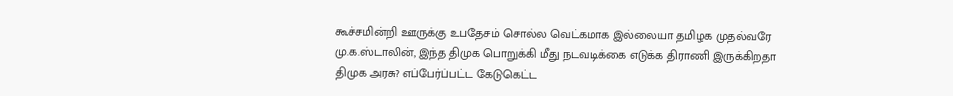கூச்சமின்றி ஊருக்கு உபதேசம் சொல்ல வெட்கமாக இல்லையா தமிழக முதல்வரே மு.க.ஸ்டாலின், இந்த திமுக பொறுக்கி மீது நடவடிக்கை எடுக்க திராணி இருக்கிறதா திமுக அரசு? எப்பேர்ப்பட்ட கேடுகெட்ட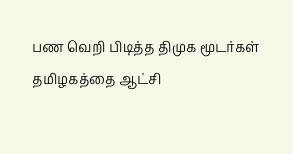பண வெறி பிடித்த திமுக மூடர்கள் தமிழகத்தை ஆட்சி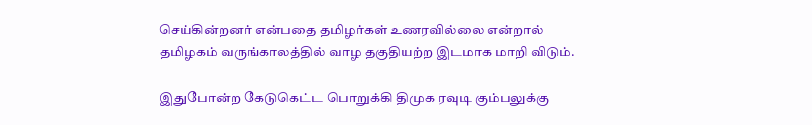செய்கின்றனர் என்பதை தமிழர்கள் உணரவில்லை என்றால் தமிழகம் வருங்காலத்தில் வாழ தகுதியற்ற இடமாக மாறி விடும்.

இதுபோன்ற கேடுகெட்ட பொறுக்கி திமுக ரவுடி கும்பலுக்கு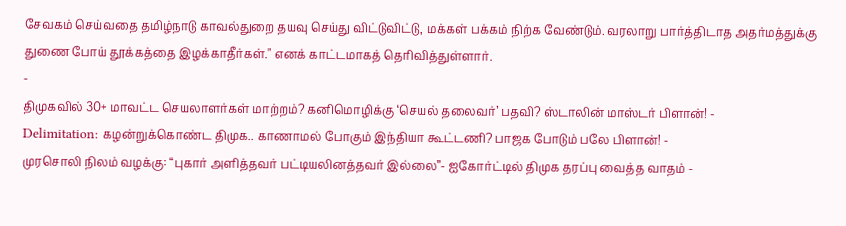சேவகம் செய்வதை தமிழ்நாடு காவல்துறை தயவு செய்து விட்டுவிட்டு, மக்கள் பக்கம் நிற்க வேண்டும். வரலாறு பார்த்திடாத அதர்மத்துக்கு துணை போய் தூக்கத்தை இழக்காதீர்கள்." எனக் காட்டமாகத் தெரிவித்துள்ளார்.
-
திமுகவில் 30+ மாவட்ட செயலாளர்கள் மாற்றம்? கனிமொழிக்கு ‘செயல் தலைவர்’ பதவி? ஸ்டாலின் மாஸ்டர் பிளான்! -
Delimitation: கழன்றுக்கொண்ட திமுக.. காணாமல் போகும் இந்தியா கூட்டணி? பாஜக போடும் பலே பிளான்! -
முரசொலி நிலம் வழக்கு: “புகார் அளித்தவர் பட்டியலினத்தவர் இல்லை”- ஐகோர்ட்டில் திமுக தரப்பு வைத்த வாதம் -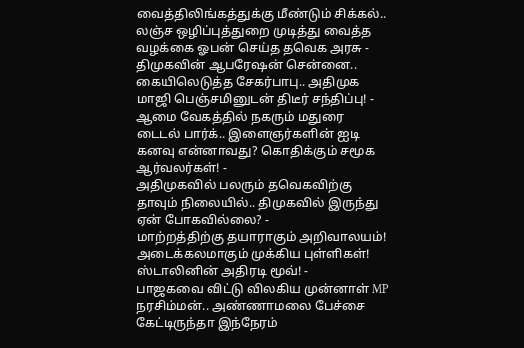வைத்திலிங்கத்துக்கு மீண்டும் சிக்கல்.. லஞ்ச ஒழிப்புத்துறை முடித்து வைத்த வழக்கை ஓபன் செய்த தவெக அரசு -
திமுகவின் ஆபரேஷன் சென்னை.. கையிலெடுத்த சேகர்பாபு.. அதிமுக மாஜி பெஞ்சமினுடன் திடீர் சந்திப்பு! -
ஆமை வேகத்தில் நகரும் மதுரை டைடல் பார்க்.. இளைஞர்களின் ஐடி கனவு என்னாவது? கொதிக்கும் சமூக ஆர்வலர்கள்! -
அதிமுகவில் பலரும் தவெகவிற்கு தாவும் நிலையில்.. திமுகவில் இருந்து ஏன் போகவில்லை? -
மாற்றத்திற்கு தயாராகும் அறிவாலயம்! அடைக்கலமாகும் முக்கிய புள்ளிகள்! ஸ்டாலினின் அதிரடி மூவ்! -
பாஜகவை விட்டு விலகிய முன்னாள் MP நரசிம்மன்.. அண்ணாமலை பேச்சை கேட்டிருந்தா இந்நேரம்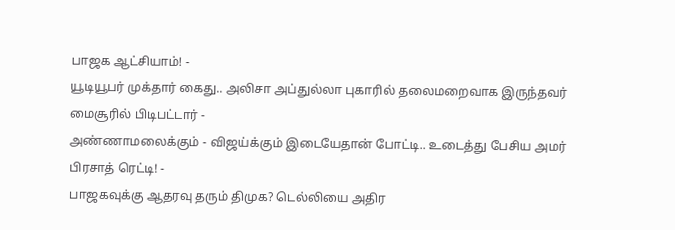பாஜக ஆட்சியாம்! -
யூடியூபர் முக்தார் கைது.. அலிசா அப்துல்லா புகாரில் தலைமறைவாக இருந்தவர் மைசூரில் பிடிபட்டார் -
அண்ணாமலைக்கும் - விஜய்க்கும் இடையேதான் போட்டி.. உடைத்து பேசிய அமர் பிரசாத் ரெட்டி! -
பாஜகவுக்கு ஆதரவு தரும் திமுக? டெல்லியை அதிர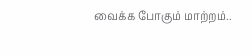வைக்க போகும் மாற்றம்..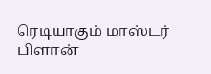ரெடியாகும் மாஸ்டர் பிளான்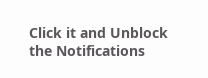Click it and Unblock the Notifications